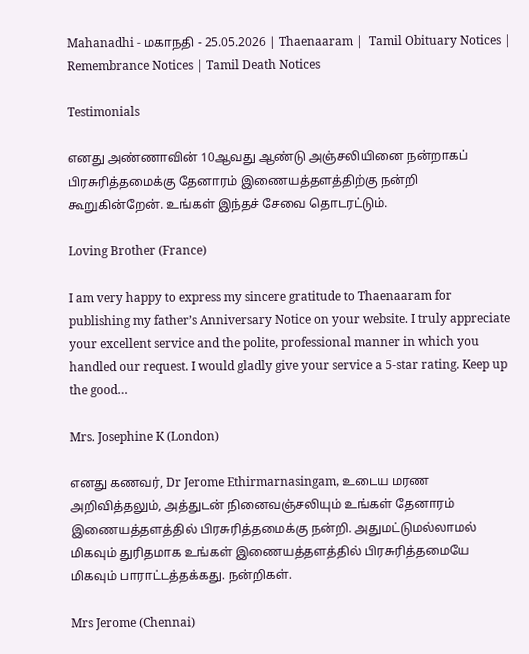Mahanadhi - மகாநதி - 25.05.2026 | Thaenaaram |  Tamil Obituary Notices | Remembrance Notices | Tamil Death Notices

Testimonials

எனது அண்ணாவின் 10ஆவது ஆண்டு அஞ்சலியினை நன்றாகப் பிரசுரித்தமைக்கு தேனாரம் இணையத்தளத்திற்கு நன்றி கூறுகின்றேன். உங்கள் இந்தச் சேவை தொடரட்டும்.

Loving Brother (France)

I am very happy to express my sincere gratitude to Thaenaaram for publishing my father’s Anniversary Notice on your website. I truly appreciate your excellent service and the polite, professional manner in which you handled our request. I would gladly give your service a 5-star rating. Keep up the good…

Mrs. Josephine K (London)

எனது கணவர், Dr Jerome Ethirmarnasingam, உடைய மரண அறிவித்தலும், அத்துடன் நினைவஞ்சலியும் உங்கள் தேனாரம் இணையத்தளத்தில் பிரசுரித்தமைக்கு நன்றி. அதுமட்டுமல்லாமல் மிகவும் துரிதமாக உங்கள் இணையத்தளத்தில் பிரசுரித்தமையே மிகவும் பாராட்டத்தக்கது. நன்றிகள்.

Mrs Jerome (Chennai)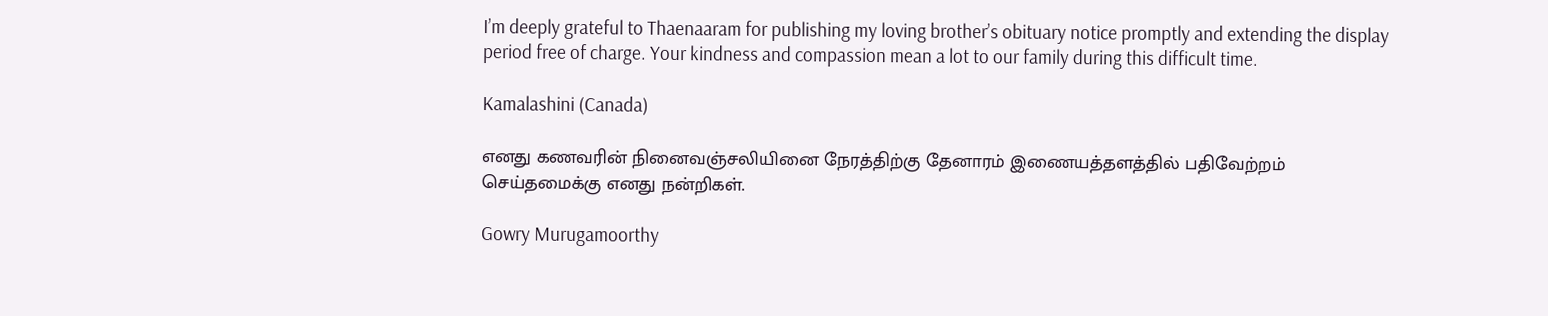I’m deeply grateful to Thaenaaram for publishing my loving brother’s obituary notice promptly and extending the display period free of charge. Your kindness and compassion mean a lot to our family during this difficult time.

Kamalashini (Canada)

எனது கணவரின் நினைவஞ்சலியினை நேரத்திற்கு தேனாரம் இணையத்தளத்தில் பதிவேற்றம் செய்தமைக்கு எனது நன்றிகள்.

Gowry Murugamoorthy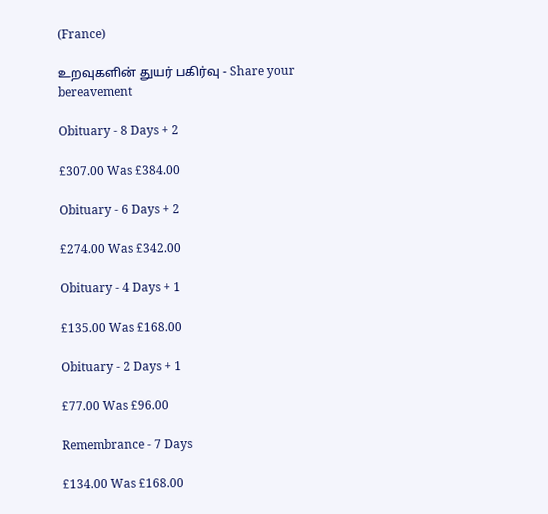(France)

உறவுகளின் துயர் பகிர்வு - Share your bereavement

Obituary - 8 Days + 2

£307.00 Was £384.00

Obituary - 6 Days + 2

£274.00 Was £342.00

Obituary - 4 Days + 1

£135.00 Was £168.00

Obituary - 2 Days + 1

£77.00 Was £96.00

Remembrance - 7 Days

£134.00 Was £168.00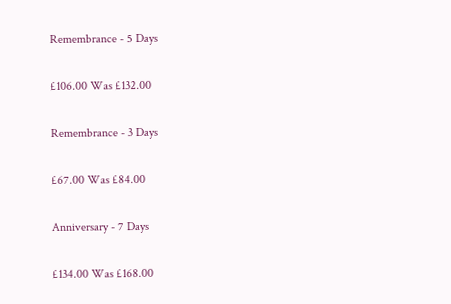Remembrance - 5 Days

£106.00 Was £132.00

Remembrance - 3 Days

£67.00 Was £84.00

Anniversary - 7 Days

£134.00 Was £168.00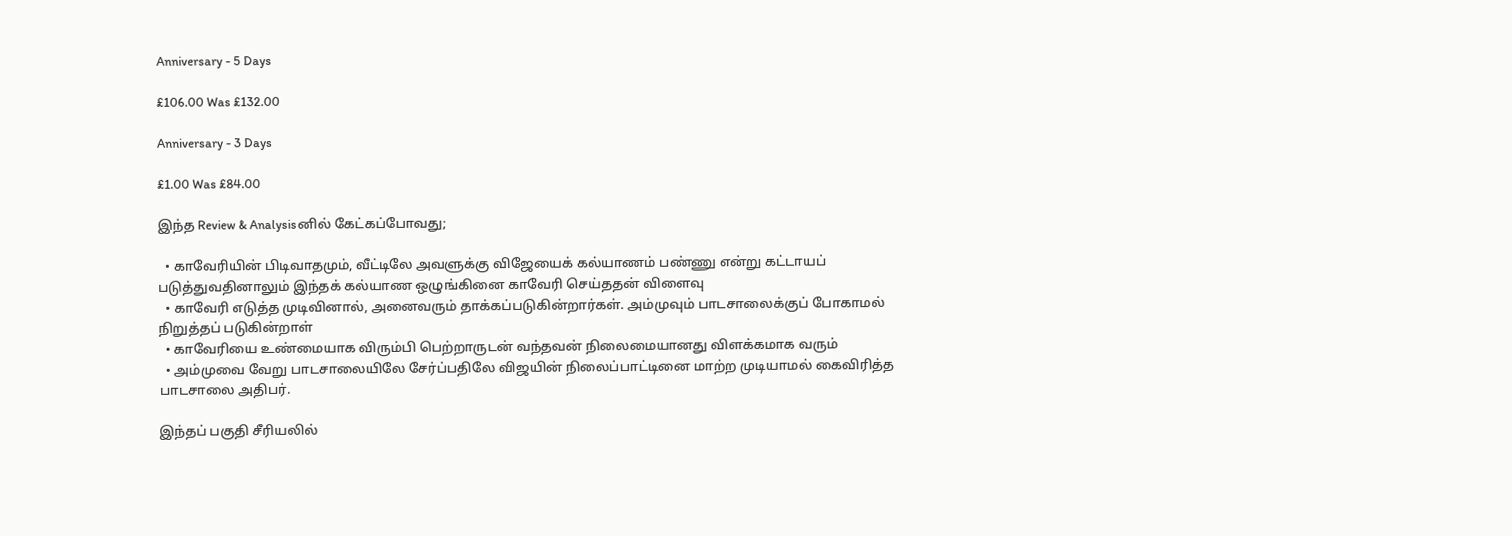Anniversary - 5 Days

£106.00 Was £132.00

Anniversary - 3 Days

£1.00 Was £84.00

இந்த Review & Analysisனில் கேட்கப்போவது;

  • காவேரியின் பிடிவாதமும், வீட்டிலே அவளுக்கு விஜேயைக் கல்யாணம் பண்ணு என்று கட்டாயப் படுத்துவதினாலும் இந்தக் கல்யாண ஒழுங்கினை காவேரி செய்ததன் விளைவு
  • காவேரி எடுத்த முடிவினால், அனைவரும் தாக்கப்படுகின்றார்கள். அம்முவும் பாடசாலைக்குப் போகாமல் நிறுத்தப் படுகின்றாள்
  • காவேரியை உண்மையாக விரும்பி பெற்றாருடன் வந்தவன் நிலைமையானது விளக்கமாக வரும்
  • அம்முவை வேறு பாடசாலையிலே சேர்ப்பதிலே விஜயின் நிலைப்பாட்டினை மாற்ற முடியாமல் கைவிரித்த பாடசாலை அதிபர்.

இந்தப் பகுதி சீரியலில்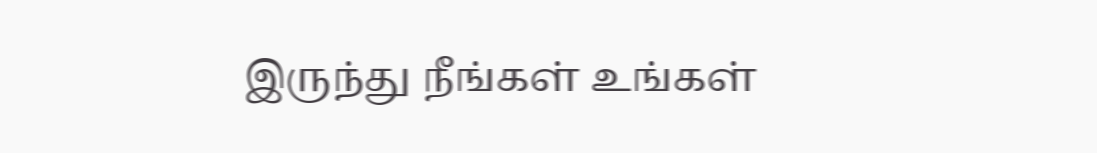இருந்து நீங்கள் உங்கள்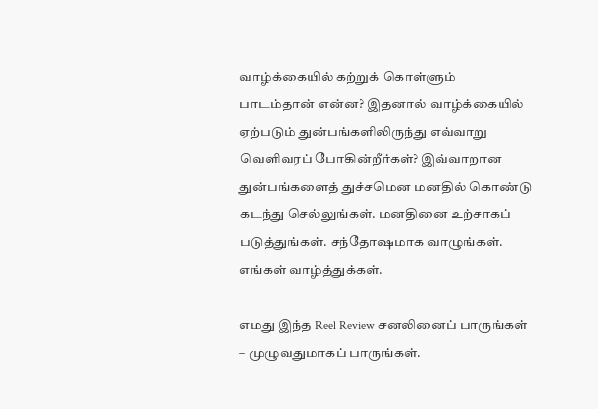வாழ்க்கையில் கற்றுக் கொள்ளும் பாடம்தான் என்ன? இதனால் வாழ்க்கையில் ஏற்படும் துன்பங்களிலிருந்து எவ்வாறு வெளிவரப் போகின்றீர்கள்? இவ்வாறான துன்பங்களைத் துச்சமென மனதில் கொண்டு கடந்து செல்லுங்கள். மனதினை உற்சாகப் படுத்துங்கள். சந்தோஷமாக வாழுங்கள். எங்கள் வாழ்த்துக்கள்.

எமது இந்த Reel Review சனலினைப் பாருங்கள் – முழுவதுமாகப் பாருங்கள்.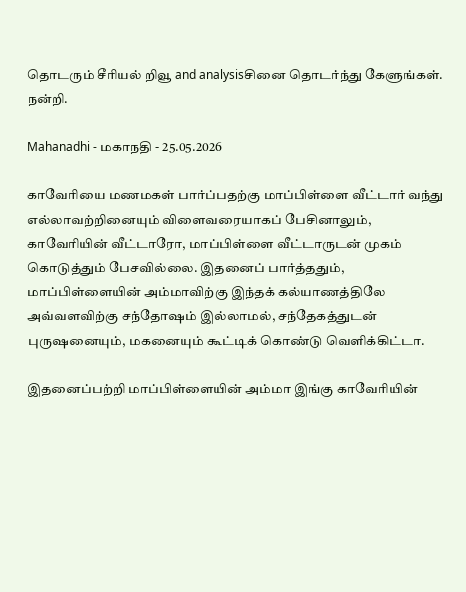தொடரும் சீரியல் றிவூ and analysisசினை தொடர்ந்து கேளுங்கள்.
நன்றி.

Mahanadhi - மகாநதி - 25.05.2026

காவேரியை மணமகள் பார்ப்பதற்கு மாப்பிள்ளை வீட்டார் வந்து எல்லாவற்றினையும் விளைவரையாகப் பேசினாலும், காவேரியின் வீட்டாரோ, மாப்பிள்ளை வீட்டாருடன் முகம் கொடுத்தும் பேசவில்லை. இதனைப் பார்த்ததும், மாப்பிள்ளையின் அம்மாவிற்கு இந்தக் கல்யாணத்திலே அவ்வளவிற்கு சந்தோஷம் இல்லாமல், சந்தேகத்துடன் புருஷனையும், மகனையும் கூட்டிக் கொண்டு வெளிக்கிட்டா.

இதனைப்பற்றி மாப்பிள்ளையின் அம்மா இங்கு காவேரியின்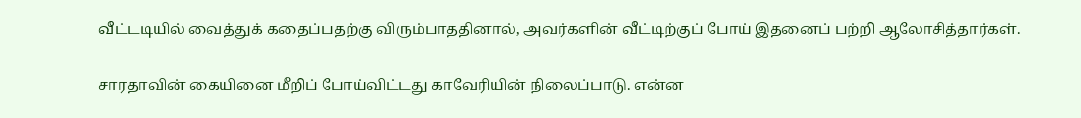வீட்டடியில் வைத்துக் கதைப்பதற்கு விரும்பாததினால், அவர்களின் வீட்டிற்குப் போய் இதனைப் பற்றி ஆலோசித்தார்கள்.

சாரதாவின் கையினை மீறிப் போய்விட்டது காவேரியின் நிலைப்பாடு. என்ன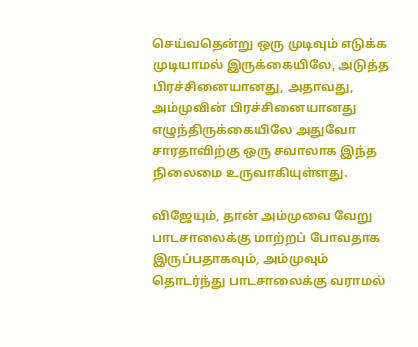செய்வதென்று ஒரு முடிவும் எடுக்க முடியாமல் இருக்கையிலே, அடுத்த பிரச்சினையானது, அதாவது, அம்முவின் பிரச்சினையானது எழுந்திருக்கையிலே அதுவோ சாரதாவிற்கு ஒரு சவாலாக இந்த நிலைமை உருவாகியுள்ளது.

விஜேயும், தான் அம்முவை வேறு பாடசாலைக்கு மாற்றப் போவதாக இருப்பதாகவும், அம்முவும் தொடர்ந்து பாடசாலைக்கு வராமல்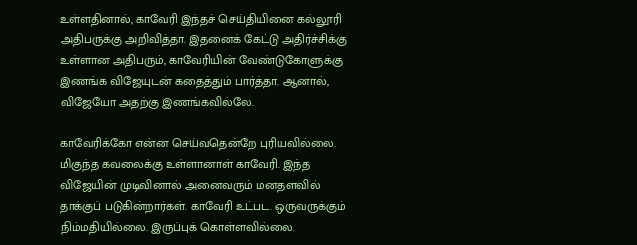உள்ளதினால், காவேரி இந்தச் செய்தியினை கல்லூரி அதிபருக்கு அறிவித்தா. இதனைக் கேட்டு அதிர்ச்சிக்கு உள்ளான அதிபரும், காவேரியின் வேண்டுகோளுக்கு இணங்க விஜேயுடன் கதைத்தும் பார்த்தா. ஆனால், விஜேயோ அதற்கு இணங்கவில்லே.

காவேரிக்கோ என்ன செய்வதென்றே புரியவில்லை. மிகுந்த கவலைக்கு உள்ளானாள் காவேரி. இந்த விஜேயின் முடிவினால் அனைவரும் மனதளவில் தாக்குப் படுகின்றார்கள். காவேரி உட்பட. ஒருவருக்கும் நிம்மதியில்லை. இருப்புக் கொள்ளவில்லை.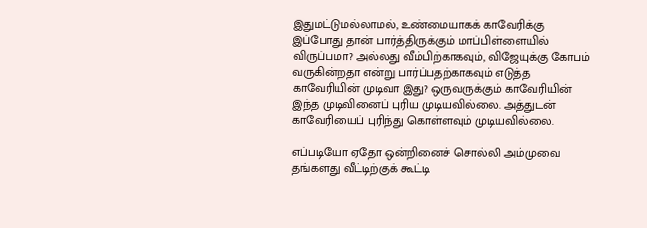இதுமட்டுமல்லாமல், உண்மையாகக் காவேரிக்கு இப்போது தான் பார்த்திருக்கும் மாப்பிள்ளையில் விருப்பமா? அல்லது வீம்பிற்காகவும், விஜேயுக்கு கோபம் வருகின்றதா என்று பார்ப்பதற்காகவும் எடுத்த காவேரியின் முடிவா இது? ஒருவருக்கும் காவேரியின் இந்த முடிவினைப் புரிய முடியவில்லை. அத்துடன் காவேரியைப் புரிந்து கொள்ளவும் முடியவில்லை.

எப்படியோ ஏதோ ஒன்றினைச் சொல்லி அம்முவை தங்களது வீட்டிற்குக் கூட்டி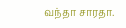வந்தா சாரதா.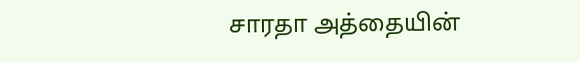சாரதா அத்தையின்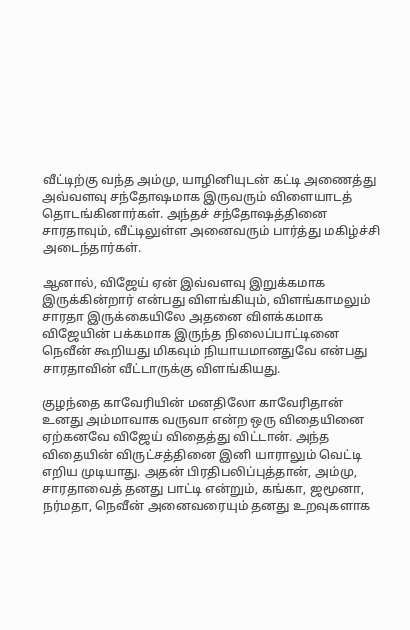வீட்டிற்கு வந்த அம்மு, யாழினியுடன் கட்டி அணைத்து அவ்வளவு சந்தோஷமாக இருவரும் விளையாடத் தொடங்கினார்கள். அந்தச் சந்தோஷத்தினை சாரதாவும், வீட்டிலுள்ள அனைவரும் பார்த்து மகிழ்ச்சி அடைந்தார்கள்.

ஆனால், விஜேய் ஏன் இவ்வளவு இறுக்கமாக இருக்கின்றார் என்பது விளங்கியும், விளங்காமலும் சாரதா இருக்கையிலே அதனை விளக்கமாக விஜேயின் பக்கமாக இருந்த நிலைப்பாட்டினை நெவீன் கூறியது மிகவும் நியாயமானதுவே என்பது சாரதாவின் வீட்டாருக்கு விளங்கியது.

குழந்தை காவேரியின் மனதிலோ காவேரிதான் உனது அம்மாவாக வருவா என்ற ஒரு விதையினை ஏற்கனவே விஜேய் விதைத்து விட்டான். அந்த விதையின் விருட்சத்தினை இனி யாராலும் வெட்டி எறிய முடியாது. அதன் பிரதிபலிப்புத்தான், அம்மு, சாரதாவைத் தனது பாட்டி என்றும், கங்கா, ஜமூனா, நர்மதா, நெவீன் அனைவரையும் தனது உறவுகளாக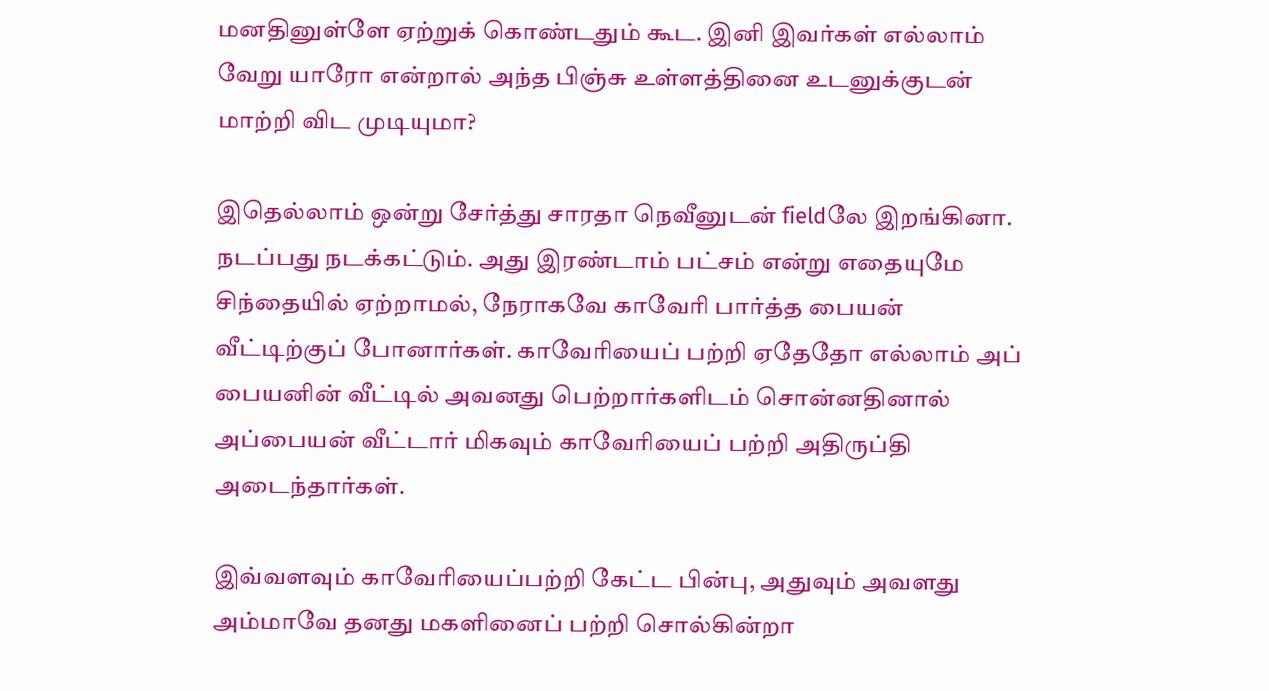மனதினுள்ளே ஏற்றுக் கொண்டதும் கூட. இனி இவர்கள் எல்லாம் வேறு யாரோ என்றால் அந்த பிஞ்சு உள்ளத்தினை உடனுக்குடன் மாற்றி விட முடியுமா?

இதெல்லாம் ஒன்று சேர்த்து சாரதா நெவீனுடன் fieldலே இறங்கினா. நடப்பது நடக்கட்டும். அது இரண்டாம் பட்சம் என்று எதையுமே சிந்தையில் ஏற்றாமல், நேராகவே காவேரி பார்த்த பையன் வீட்டிற்குப் போனார்கள். காவேரியைப் பற்றி ஏதேதோ எல்லாம் அப் பையனின் வீட்டில் அவனது பெற்றார்களிடம் சொன்னதினால் அப்பையன் வீட்டார் மிகவும் காவேரியைப் பற்றி அதிருப்தி அடைந்தார்கள்.

இவ்வளவும் காவேரியைப்பற்றி கேட்ட பின்பு, அதுவும் அவளது அம்மாவே தனது மகளினைப் பற்றி சொல்கின்றா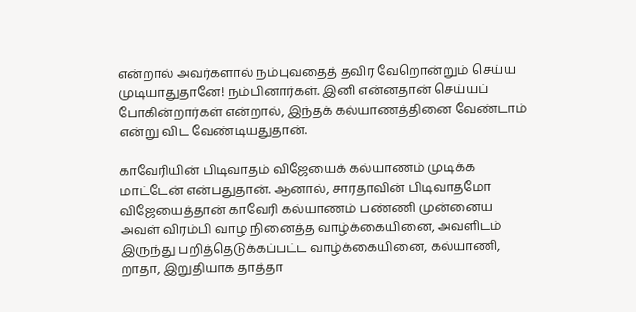என்றால் அவர்களால் நம்புவதைத் தவிர வேறொன்றும் செய்ய முடியாதுதானே! நம்பினார்கள். இனி என்னதான் செய்யப் போகின்றார்கள் என்றால், இந்தக் கல்யாணத்தினை வேண்டாம் என்று விட வேண்டியதுதான்.

காவேரியின் பிடிவாதம் விஜேயைக் கல்யாணம் முடிக்க மாட்டேன் என்பதுதான். ஆனால், சாரதாவின் பிடிவாதமோ விஜேயைத்தான் காவேரி கல்யாணம் பண்ணி முன்னைய அவள் விரம்பி வாழ நினைத்த வாழ்க்கையினை, அவளிடம் இருந்து பறித்தெடுக்கப்பட்ட வாழ்க்கையினை, கல்யாணி, றாதா, இறுதியாக தாத்தா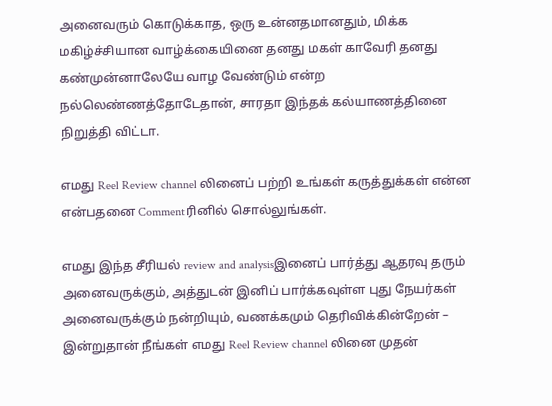அனைவரும் கொடுக்காத, ஒரு உன்னதமானதும், மிக்க மகிழ்ச்சியான வாழ்க்கையினை தனது மகள் காவேரி தனது கண்முன்னாலேயே வாழ வேண்டும் என்ற நல்லெண்ணத்தோடேதான், சாரதா இந்தக் கல்யாணத்தினை நிறுத்தி விட்டா.

எமது Reel Review channel லினைப் பற்றி உங்கள் கருத்துக்கள் என்ன என்பதனை Commentரினில் சொல்லுங்கள்.

எமது இந்த சீரியல் review and analysisஇனைப் பார்த்து ஆதரவு தரும் அனைவருக்கும், அத்துடன் இனிப் பார்க்கவுள்ள புது நேயர்கள் அனைவருக்கும் நன்றியும், வணக்கமும் தெரிவிக்கின்றேன் – இன்றுதான் நீங்கள் எமது Reel Review channel லினை முதன்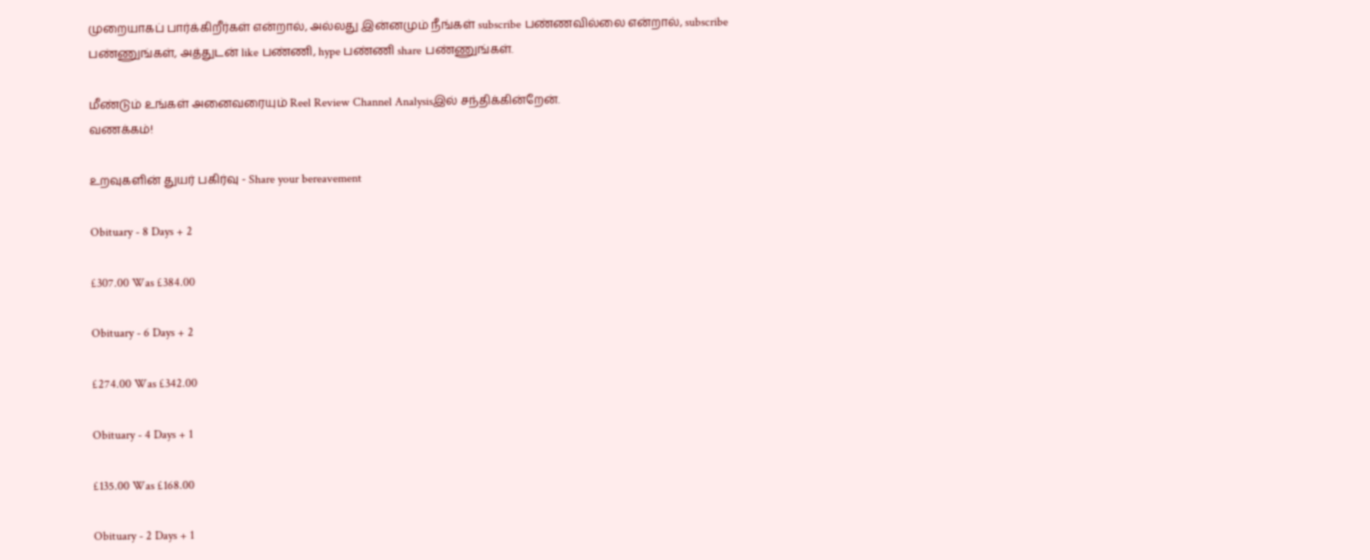முறையாகப் பார்க்கிறீர்கள் என்றால், அல்லது இன்னமும் நீங்கள் subscribe பண்ணவில்லை என்றால், subscribe பண்ணுங்கள், அத்துடன் like பண்ணி, hype பண்ணி share பண்ணுங்கள்.

மீண்டும் உங்கள் அனைவரையும் Reel Review Channel Analysisஇல் சந்திக்கின்றேன்.
வணக்கம்!

உறவுகளின் துயர் பகிர்வு - Share your bereavement

Obituary - 8 Days + 2

£307.00 Was £384.00

Obituary - 6 Days + 2

£274.00 Was £342.00

Obituary - 4 Days + 1

£135.00 Was £168.00

Obituary - 2 Days + 1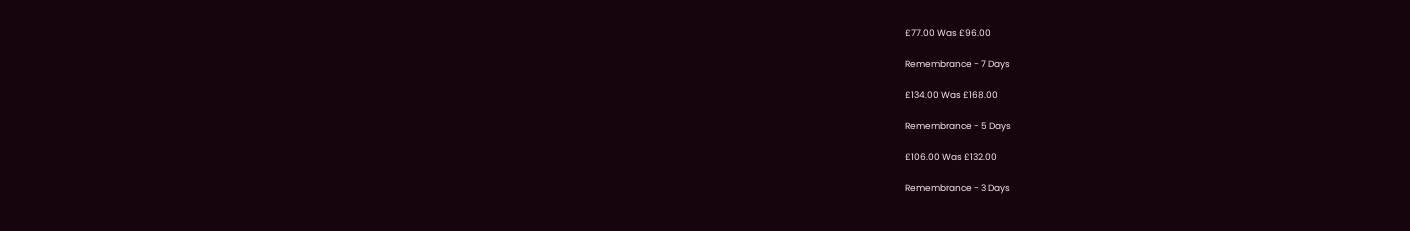£77.00 Was £96.00

Remembrance - 7 Days

£134.00 Was £168.00

Remembrance - 5 Days

£106.00 Was £132.00

Remembrance - 3 Days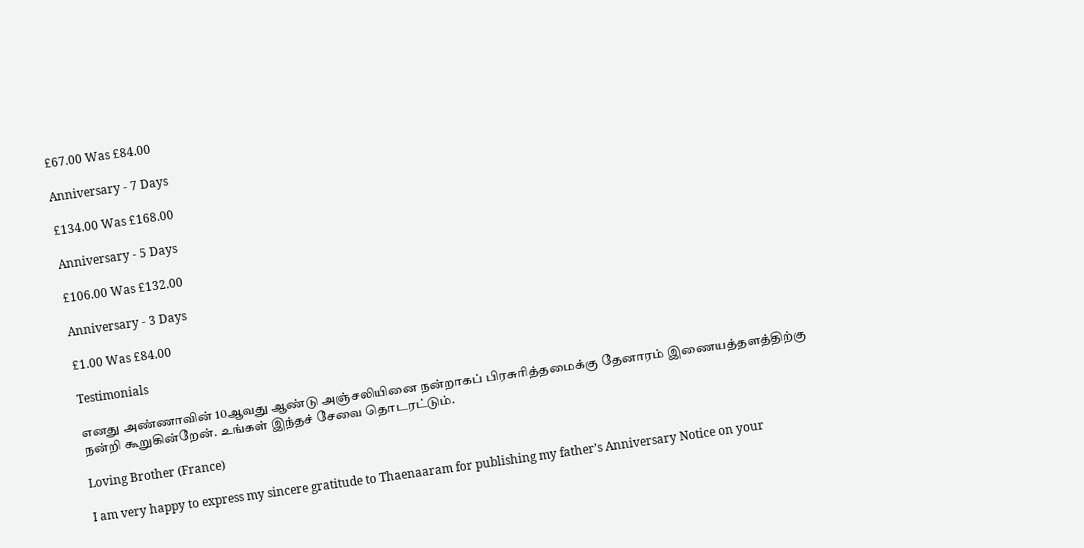£67.00 Was £84.00

Anniversary - 7 Days

£134.00 Was £168.00

Anniversary - 5 Days

£106.00 Was £132.00

Anniversary - 3 Days

£1.00 Was £84.00

Testimonials

எனது அண்ணாவின் 10ஆவது ஆண்டு அஞ்சலியினை நன்றாகப் பிரசுரித்தமைக்கு தேனாரம் இணையத்தளத்திற்கு நன்றி கூறுகின்றேன். உங்கள் இந்தச் சேவை தொடரட்டும்.

Loving Brother (France)

I am very happy to express my sincere gratitude to Thaenaaram for publishing my father’s Anniversary Notice on your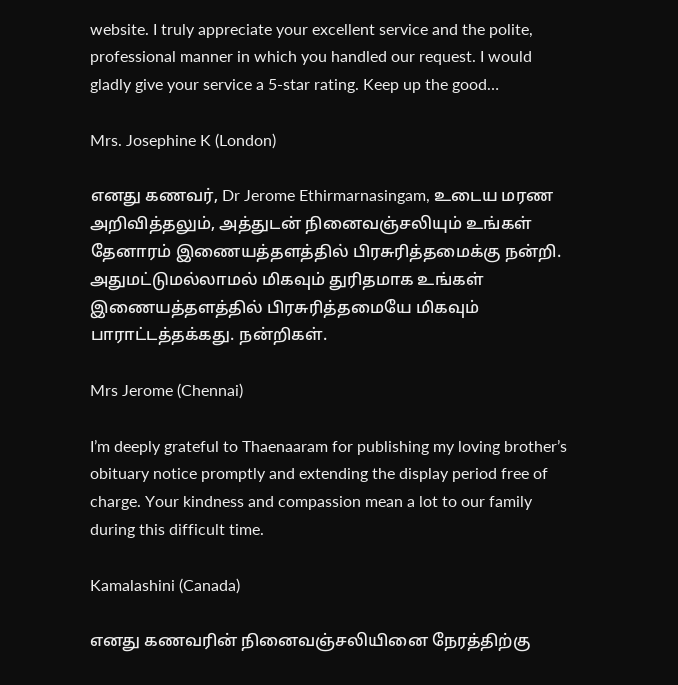website. I truly appreciate your excellent service and the polite, professional manner in which you handled our request. I would gladly give your service a 5-star rating. Keep up the good…

Mrs. Josephine K (London)

எனது கணவர், Dr Jerome Ethirmarnasingam, உடைய மரண அறிவித்தலும், அத்துடன் நினைவஞ்சலியும் உங்கள் தேனாரம் இணையத்தளத்தில் பிரசுரித்தமைக்கு நன்றி. அதுமட்டுமல்லாமல் மிகவும் துரிதமாக உங்கள் இணையத்தளத்தில் பிரசுரித்தமையே மிகவும் பாராட்டத்தக்கது. நன்றிகள்.

Mrs Jerome (Chennai)

I’m deeply grateful to Thaenaaram for publishing my loving brother’s obituary notice promptly and extending the display period free of charge. Your kindness and compassion mean a lot to our family during this difficult time.

Kamalashini (Canada)

எனது கணவரின் நினைவஞ்சலியினை நேரத்திற்கு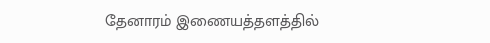தேனாரம் இணையத்தளத்தில்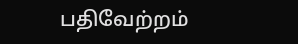பதிவேற்றம்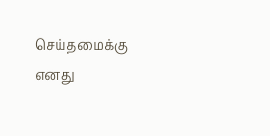செய்தமைக்கு எனது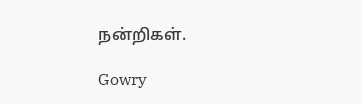நன்றிகள்.

Gowry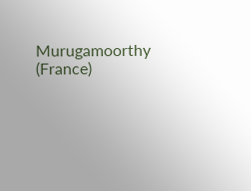Murugamoorthy (France)